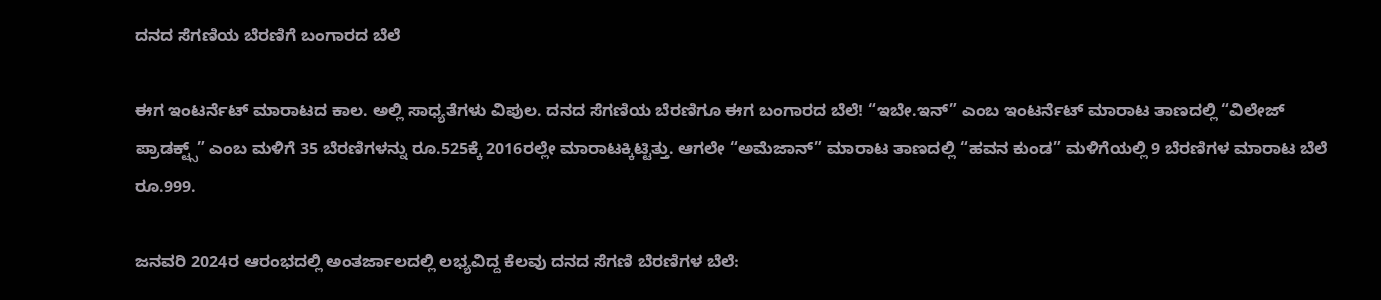ದನದ ಸೆಗಣಿಯ ಬೆರಣಿಗೆ ಬಂಗಾರದ ಬೆಲೆ

ಈಗ ಇಂಟರ್ನೆಟ್ ಮಾರಾಟದ ಕಾಲ. ಅಲ್ಲಿ ಸಾಧ್ಯತೆಗಳು ವಿಪುಲ. ದನದ ಸೆಗಣಿಯ ಬೆರಣಿಗೂ ಈಗ ಬಂಗಾರದ ಬೆಲೆ! “ಇಬೇ.ಇನ್” ಎಂಬ ಇಂಟರ್ನೆಟ್ ಮಾರಾಟ ತಾಣದಲ್ಲಿ “ವಿಲೇಜ್ ಪ್ರಾಡಕ್ಟ್ಸ್” ಎಂಬ ಮಳಿಗೆ 35 ಬೆರಣಿಗಳನ್ನು ರೂ.525ಕ್ಕೆ 2016ರಲ್ಲೇ ಮಾರಾಟಕ್ಕಿಟ್ಟಿತ್ತು. ಆಗಲೇ “ಅಮೆಜಾನ್” ಮಾರಾಟ ತಾಣದಲ್ಲಿ “ಹವನ ಕುಂಡ” ಮಳಿಗೆಯಲ್ಲಿ 9 ಬೆರಣಿಗಳ ಮಾರಾಟ ಬೆಲೆ ರೂ.999.

ಜನವರಿ 2024ರ ಆರಂಭದಲ್ಲಿ ಅಂತರ್ಜಾಲದಲ್ಲಿ ಲಭ್ಯವಿದ್ದ ಕೆಲವು ದನದ ಸೆಗಣಿ ಬೆರಣಿಗಳ ಬೆಲೆ: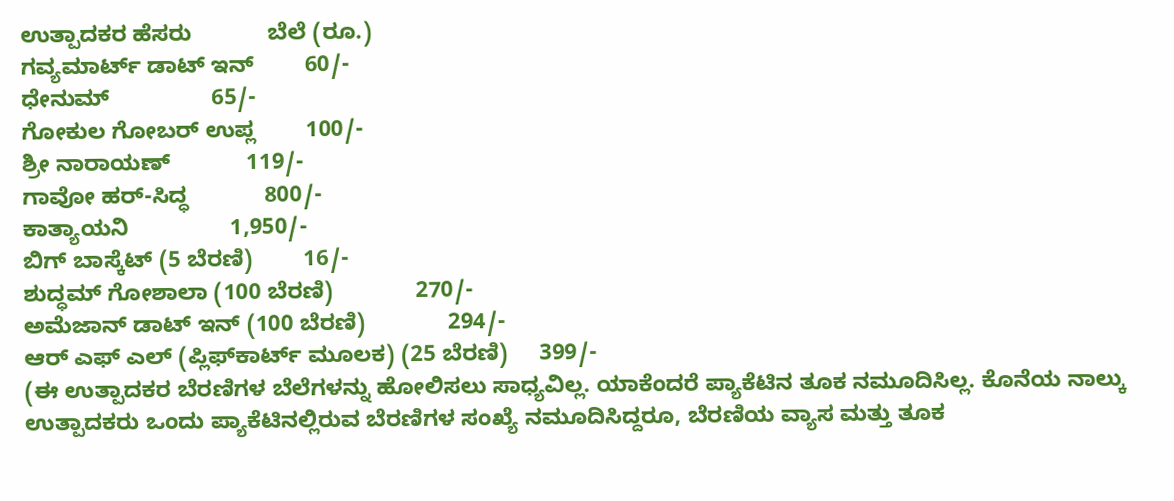ಉತ್ಪಾದಕರ ಹೆಸರು            ಬೆಲೆ (ರೂ.)
ಗವ್ಯಮಾರ್ಟ್ ಡಾಟ್ ಇನ್        60/-
ಧೇನುಮ್                65/-
ಗೋಕುಲ ಗೋಬರ್ ಉಪ್ಲ        100/-
ಶ್ರೀ ನಾರಾಯಣ್            119/-
ಗಾವೋ ಹರ್-ಸಿದ್ಧ            800/-
ಕಾತ್ಯಾಯನಿ                1,950/-
ಬಿಗ್ ಬಾಸ್ಕೆಟ್ (5 ಬೆರಣಿ)        16/-
ಶುದ್ಧಮ್ ಗೋಶಾಲಾ (100 ಬೆರಣಿ)             270/-
ಅಮೆಜಾನ್ ಡಾಟ್ ಇನ್ (100 ಬೆರಣಿ)             294/-
ಆರ್ ಎಫ್ ಎಲ್ (ಪ್ಲಿಫ್‌ಕಾರ್ಟ್ ಮೂಲಕ) (25 ಬೆರಣಿ)     399/-
(ಈ ಉತ್ಪಾದಕರ ಬೆರಣಿಗಳ ಬೆಲೆಗಳನ್ನು ಹೋಲಿಸಲು ಸಾಧ್ಯವಿಲ್ಲ. ಯಾಕೆಂದರೆ ಪ್ಯಾಕೆಟಿನ ತೂಕ ನಮೂದಿಸಿಲ್ಲ. ಕೊನೆಯ ನಾಲ್ಕು ಉತ್ಪಾದಕರು ಒಂದು ಪ್ಯಾಕೆಟಿನಲ್ಲಿರುವ ಬೆರಣಿಗಳ ಸಂಖ್ಯೆ ನಮೂದಿಸಿದ್ದರೂ, ಬೆರಣಿಯ ವ್ಯಾಸ ಮತ್ತು ತೂಕ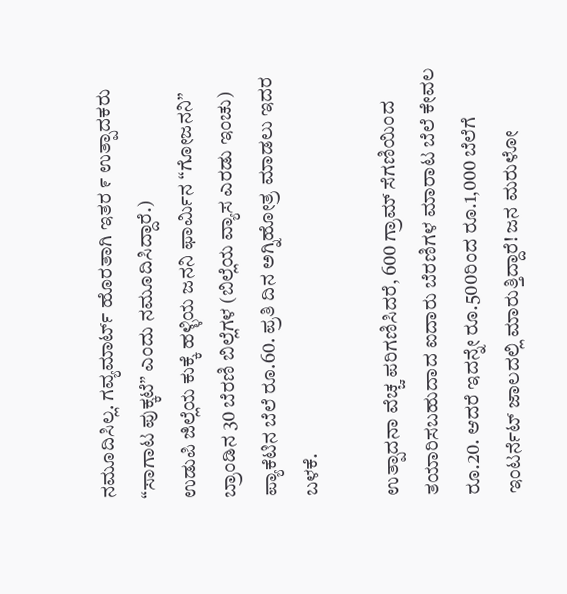ನಮೂದಿಸಿಲ್ಲ. ಗವ್ಯಮಾರ್ಟ್ ಹೊರತಾಗಿ ಇತರ ೯ ಉತ್ಪಾದಕರು “ಸಾಗಾಟ ಪುಕ್ಕಟೆ” ಎಂದು ನಮೂದಿಸಿದ್ದಾರೆ.)
ಉಡುಪಿ ಜಿಲ್ಲೆಯ ಕುಕ್ಕೆ ಹಳ್ಳಿಯ ಜನನಿ ಫಾರ್ಮಿನ “ಗೋಜನನಿ” ಬ್ರಾಂಡಿನ 30 ಬೆರಣಿ ಬಿಲ್ಲೆಗಳ (ಬಿಲ್ಲೆಯ ವ್ಯಾಸ ಎರಡು ಇಂಚು) ಪ್ಯಾಕೆಟಿನ ಬೆಲೆ ರೂ.60. ಪ್ರತಿ ದಿನ ಅಗ್ನಿಹೋತ್ರ ಮಾಡಲು ಇದರ ಬಳಕೆ.

ಉತ್ಪಾದನಾ ವೆಚ್ಚ ಪರಿಗಣಿಸಿದರೆ, 600 ಗ್ರಾಮ್ ಸೆಗಣಿಯಿಂದ ತಯಾರಿಸಬಹುದಾದ ಐದಾರು ಬೆರಣಿಗಳ ಮಾರಾಟ ಬೆಲೆ ಕೇವಲ ರೂ.20. ಆದರೆ ಇದನ್ನೇ ರೂ.500ರಿಂದ ರೂ.1,000 ಬೆಲೆಗೆ ಇಂಟರ್ನೆಟ್ ಜಾಲದಲ್ಲಿ ಮಾರುತ್ತಿದ್ದಾರೆ! ಜನ ಮರುಳೋ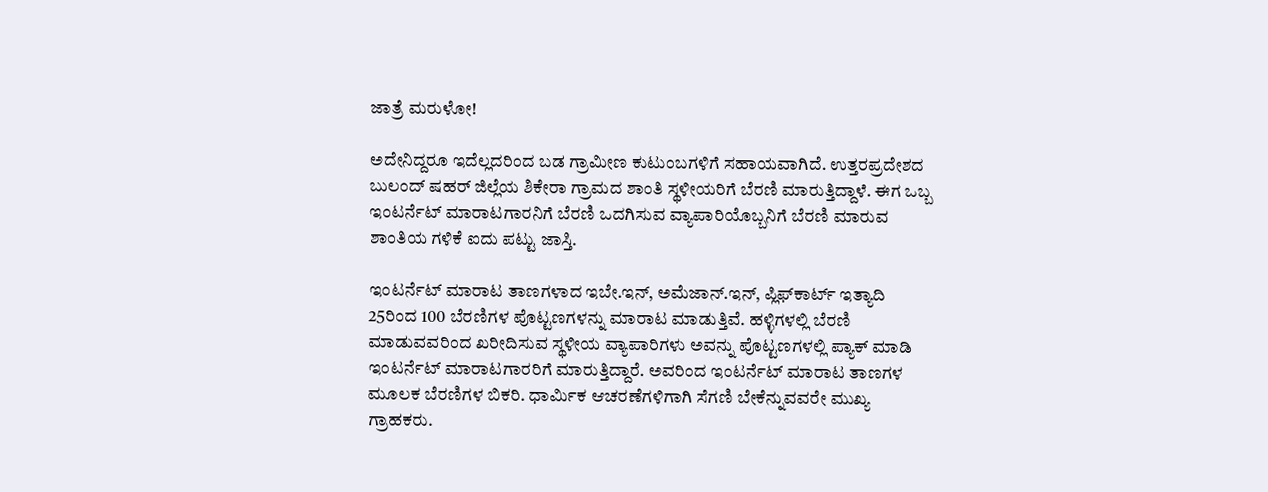ಜಾತ್ರೆ ಮರುಳೋ!

ಅದೇನಿದ್ದರೂ ಇದೆಲ್ಲದರಿಂದ ಬಡ ಗ್ರಾಮೀಣ ಕುಟುಂಬಗಳಿಗೆ ಸಹಾಯವಾಗಿದೆ. ಉತ್ತರಪ್ರದೇಶದ ಬುಲಂದ್ ಷಹರ್ ಜಿಲ್ಲೆಯ ಶಿಕೇರಾ ಗ್ರಾಮದ ಶಾಂತಿ ಸ್ಥಳೀಯರಿಗೆ ಬೆರಣಿ ಮಾರುತ್ತಿದ್ದಾಳೆ. ಈಗ ಒಬ್ಬ ಇಂಟರ್ನೆಟ್ ಮಾರಾಟಗಾರನಿಗೆ ಬೆರಣಿ ಒದಗಿಸುವ ವ್ಯಾಪಾರಿಯೊಬ್ಬನಿಗೆ ಬೆರಣಿ ಮಾರುವ ಶಾಂತಿಯ ಗಳಿಕೆ ಐದು ಪಟ್ಟು ಜಾಸ್ತಿ.

ಇಂಟರ್ನೆಟ್ ಮಾರಾಟ ತಾಣಗಳಾದ ಇಬೇ.ಇನ್, ಅಮೆಜಾನ್.ಇನ್, ಪ್ಲಿಫ್‌ಕಾರ್ಟ್ ಇತ್ಯಾದಿ 25ರಿಂದ 100 ಬೆರಣಿಗಳ ಪೊಟ್ಟಣಗಳನ್ನು ಮಾರಾಟ ಮಾಡುತ್ತಿವೆ. ಹಳ್ಳಿಗಳಲ್ಲಿ ಬೆರಣಿ ಮಾಡುವವರಿಂದ ಖರೀದಿಸುವ ಸ್ಥಳೀಯ ವ್ಯಾಪಾರಿಗಳು ಅವನ್ನು ಪೊಟ್ಟಣಗಳಲ್ಲಿ ಪ್ಯಾಕ್ ಮಾಡಿ ಇಂಟರ್ನೆಟ್ ಮಾರಾಟಗಾರರಿಗೆ ಮಾರುತ್ತಿದ್ದಾರೆ. ಅವರಿಂದ ಇಂಟರ್ನೆಟ್ ಮಾರಾಟ ತಾಣಗಳ ಮೂಲಕ ಬೆರಣಿಗಳ ಬಿಕರಿ. ಧಾರ್ಮಿಕ ಆಚರಣೆಗಳಿಗಾಗಿ ಸೆಗಣಿ ಬೇಕೆನ್ನುವವರೇ ಮುಖ್ಯ ಗ್ರಾಹಕರು.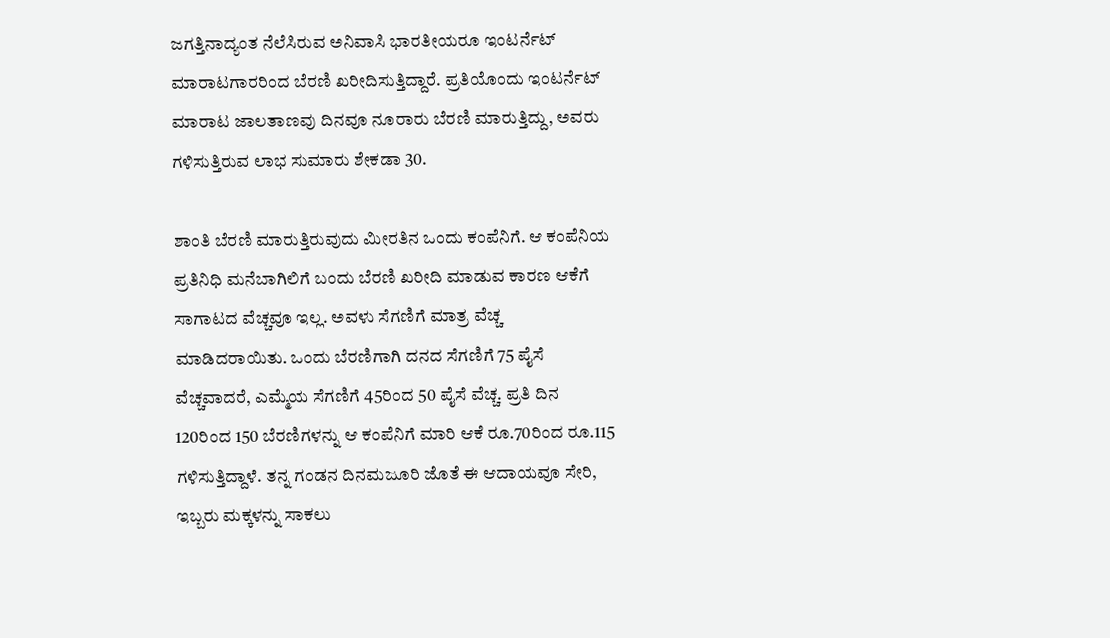ಜಗತ್ತಿನಾದ್ಯಂತ ನೆಲೆಸಿರುವ ಅನಿವಾಸಿ ಭಾರತೀಯರೂ ಇಂಟರ್ನೆಟ್ ಮಾರಾಟಗಾರರಿಂದ ಬೆರಣಿ ಖರೀದಿಸುತ್ತಿದ್ದಾರೆ. ಪ್ರತಿಯೊಂದು ಇಂಟರ್ನೆಟ್ ಮಾರಾಟ ಜಾಲತಾಣವು ದಿನವೂ ನೂರಾರು ಬೆರಣಿ ಮಾರುತ್ತಿದ್ದು, ಅವರು ಗಳಿಸುತ್ತಿರುವ ಲಾಭ ಸುಮಾರು ಶೇಕಡಾ 30.

ಶಾಂತಿ ಬೆರಣಿ ಮಾರುತ್ತಿರುವುದು ಮೀರತಿನ ಒಂದು ಕಂಪೆನಿಗೆ. ಆ ಕಂಪೆನಿಯ ಪ್ರತಿನಿಧಿ ಮನೆಬಾಗಿಲಿಗೆ ಬಂದು ಬೆರಣಿ ಖರೀದಿ ಮಾಡುವ ಕಾರಣ ಆಕೆಗೆ ಸಾಗಾಟದ ವೆಚ್ಚವೂ ಇಲ್ಲ. ಅವಳು ಸೆಗಣಿಗೆ ಮಾತ್ರ ವೆಚ್ಚ ಮಾಡಿದರಾಯಿತು. ಒಂದು ಬೆರಣಿಗಾಗಿ ದನದ ಸೆಗಣಿಗೆ 75 ಪೈಸೆ ವೆಚ್ಚವಾದರೆ, ಎಮ್ಮೆಯ ಸೆಗಣಿಗೆ 45ರಿಂದ 50 ಪೈಸೆ ವೆಚ್ಚ. ಪ್ರತಿ ದಿನ 120ರಿಂದ 150 ಬೆರಣಿಗಳನ್ನು ಆ ಕಂಪೆನಿಗೆ ಮಾರಿ ಆಕೆ ರೂ.70ರಿಂದ ರೂ.115 ಗಳಿಸುತ್ತಿದ್ದಾಳೆ. ತನ್ನ ಗಂಡನ ದಿನಮಜೂರಿ ಜೊತೆ ಈ ಆದಾಯವೂ ಸೇರಿ, ಇಬ್ಬರು ಮಕ್ಕಳನ್ನು ಸಾಕಲು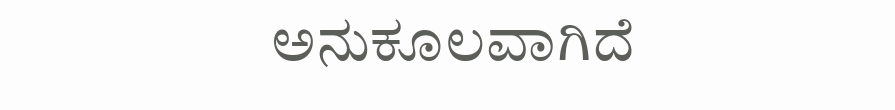ಅನುಕೂಲವಾಗಿದೆ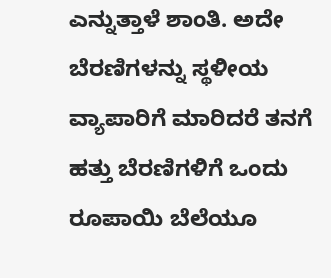ಎನ್ನುತ್ತಾಳೆ ಶಾಂತಿ. ಅದೇ ಬೆರಣಿಗಳನ್ನು ಸ್ಥಳೀಯ ವ್ಯಾಪಾರಿಗೆ ಮಾರಿದರೆ ತನಗೆ ಹತ್ತು ಬೆರಣಿಗಳಿಗೆ ಒಂದು ರೂಪಾಯಿ ಬೆಲೆಯೂ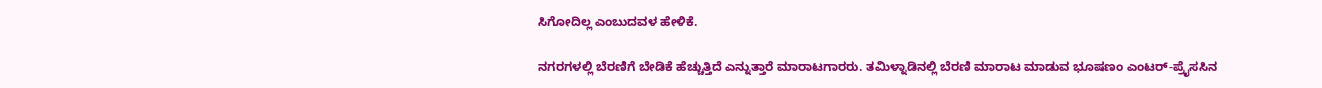ಸಿಗೋದಿಲ್ಲ ಎಂಬುದವಳ ಹೇಳಿಕೆ.

ನಗರಗಳಲ್ಲಿ ಬೆರಣಿಗೆ ಬೇಡಿಕೆ ಹೆಚ್ಚುತ್ತಿದೆ ಎನ್ನುತ್ತಾರೆ ಮಾರಾಟಗಾರರು. ತಮಿಳ್ನಾಡಿನಲ್ಲಿ ಬೆರಣಿ ಮಾರಾಟ ಮಾಡುವ ಭೂಷಣಂ ಎಂಟರ್-ಪ್ರೈಸಸಿನ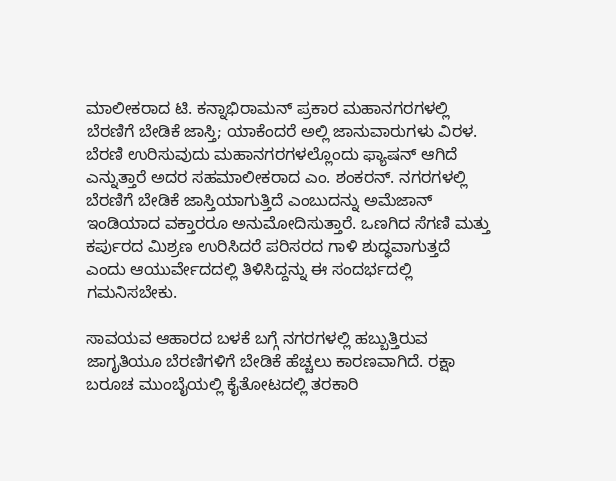ಮಾಲೀಕರಾದ ಟಿ. ಕನ್ನಾಭಿರಾಮನ್ ಪ್ರಕಾರ ಮಹಾನಗರಗಳಲ್ಲಿ ಬೆರಣಿಗೆ ಬೇಡಿಕೆ ಜಾಸ್ತಿ; ಯಾಕೆಂದರೆ ಅಲ್ಲಿ ಜಾನುವಾರುಗಳು ವಿರಳ. ಬೆರಣಿ ಉರಿಸುವುದು ಮಹಾನಗರಗಳಲ್ಲೊಂದು ಫ್ಯಾಷನ್ ಆಗಿದೆ ಎನ್ನುತ್ತಾರೆ ಅದರ ಸಹಮಾಲೀಕರಾದ ಎಂ. ಶಂಕರನ್. ನಗರಗಳಲ್ಲಿ ಬೆರಣಿಗೆ ಬೇಡಿಕೆ ಜಾಸ್ತಿಯಾಗುತ್ತಿದೆ ಎಂಬುದನ್ನು ಅಮೆಜಾನ್ ಇಂಡಿಯಾದ ವಕ್ತಾರರೂ ಅನುಮೋದಿಸುತ್ತಾರೆ. ಒಣಗಿದ ಸೆಗಣಿ ಮತ್ತು ಕರ್ಪುರದ ಮಿಶ್ರಣ ಉರಿಸಿದರೆ ಪರಿಸರದ ಗಾಳಿ ಶುದ್ಧವಾಗುತ್ತದೆ ಎಂದು ಆಯುರ್ವೇದದಲ್ಲಿ ತಿಳಿಸಿದ್ದನ್ನು ಈ ಸಂದರ್ಭದಲ್ಲಿ ಗಮನಿಸಬೇಕು.

ಸಾವಯವ ಆಹಾರದ ಬಳಕೆ ಬಗ್ಗೆ ನಗರಗಳಲ್ಲಿ ಹಬ್ಬುತ್ತಿರುವ ಜಾಗೃತಿಯೂ ಬೆರಣಿಗಳಿಗೆ ಬೇಡಿಕೆ ಹೆಚ್ಚಲು ಕಾರಣವಾಗಿದೆ. ರಕ್ಷಾ ಬರೂಚ ಮುಂಬೈಯಲ್ಲಿ ಕೈತೋಟದಲ್ಲಿ ತರಕಾರಿ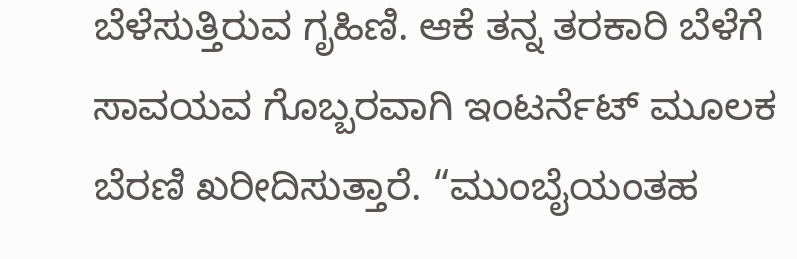ಬೆಳೆಸುತ್ತಿರುವ ಗೃಹಿಣಿ. ಆಕೆ ತನ್ನ ತರಕಾರಿ ಬೆಳೆಗೆ ಸಾವಯವ ಗೊಬ್ಬರವಾಗಿ ಇಂಟರ್ನೆಟ್ ಮೂಲಕ ಬೆರಣಿ ಖರೀದಿಸುತ್ತಾರೆ. “ಮುಂಬೈಯಂತಹ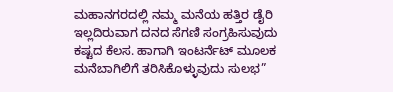ಮಹಾನಗರದಲ್ಲಿ ನಮ್ಮ ಮನೆಯ ಹತ್ತಿರ ಡೈರಿ ಇಲ್ಲದಿರುವಾಗ ದನದ ಸೆಗಣಿ ಸಂಗ್ರಹಿಸುವುದು ಕಷ್ಟದ ಕೆಲಸ. ಹಾಗಾಗಿ ಇಂಟರ್ನೆಟ್ ಮೂಲಕ ಮನೆಬಾಗಿಲಿಗೆ ತರಿಸಿಕೊಳ್ಳುವುದು ಸುಲಭ”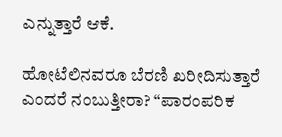ಎನ್ನುತ್ತಾರೆ ಆಕೆ.

ಹೋಟೆಲಿನವರೂ ಬೆರಣಿ ಖರೀದಿಸುತ್ತಾರೆ ಎಂದರೆ ನಂಬುತ್ತೀರಾ? “ಪಾರಂಪರಿಕ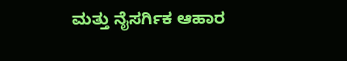ಮತ್ತು ನೈಸರ್ಗಿಕ ಆಹಾರ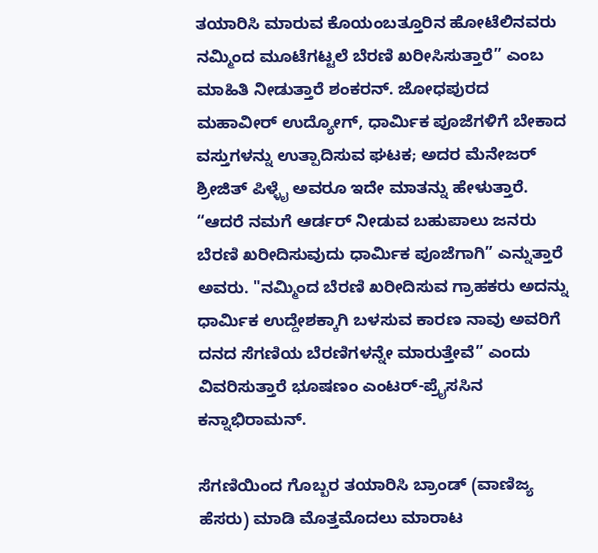ತಯಾರಿಸಿ ಮಾರುವ ಕೊಯಂಬತ್ತೂರಿನ ಹೋಟೆಲಿನವರು ನಮ್ಮಿಂದ ಮೂಟೆಗಟ್ಟಲೆ ಬೆರಣಿ ಖರೀಸಿಸುತ್ತಾರೆ” ಎಂಬ ಮಾಹಿತಿ ನೀಡುತ್ತಾರೆ ಶಂಕರನ್. ಜೋಧಪುರದ ಮಹಾವೀರ್ ಉದ್ಯೋಗ್, ಧಾರ್ಮಿಕ ಪೂಜೆಗಳಿಗೆ ಬೇಕಾದ ವಸ್ತುಗಳನ್ನು ಉತ್ಪಾದಿಸುವ ಘಟಕ; ಅದರ ಮೆನೇಜರ್ ಶ್ರೀಜಿತ್ ಪಿಳ್ಳೈ ಅವರೂ ಇದೇ ಮಾತನ್ನು ಹೇಳುತ್ತಾರೆ. “ಆದರೆ ನಮಗೆ ಆರ್ಡರ್ ನೀಡುವ ಬಹುಪಾಲು ಜನರು ಬೆರಣಿ ಖರೀದಿಸುವುದು ಧಾರ್ಮಿಕ ಪೂಜೆಗಾಗಿ” ಎನ್ನುತ್ತಾರೆ ಅವರು. "ನಮ್ಮಿಂದ ಬೆರಣಿ ಖರೀದಿಸುವ ಗ್ರಾಹಕರು ಅದನ್ನು ಧಾರ್ಮಿಕ ಉದ್ದೇಶಕ್ಕಾಗಿ ಬಳಸುವ ಕಾರಣ ನಾವು ಅವರಿಗೆ ದನದ ಸೆಗಣಿಯ ಬೆರಣಿಗಳನ್ನೇ ಮಾರುತ್ತೇವೆ” ಎಂದು ವಿವರಿಸುತ್ತಾರೆ ಭೂಷಣಂ ಎಂಟರ್-ಪ್ರೈಸಸಿನ ಕನ್ನಾಭಿರಾಮನ್.

ಸೆಗಣಿಯಿಂದ ಗೊಬ್ಬರ ತಯಾರಿಸಿ ಬ್ರಾಂಡ್ (ವಾಣಿಜ್ಯ ಹೆಸರು) ಮಾಡಿ ಮೊತ್ತಮೊದಲು ಮಾರಾಟ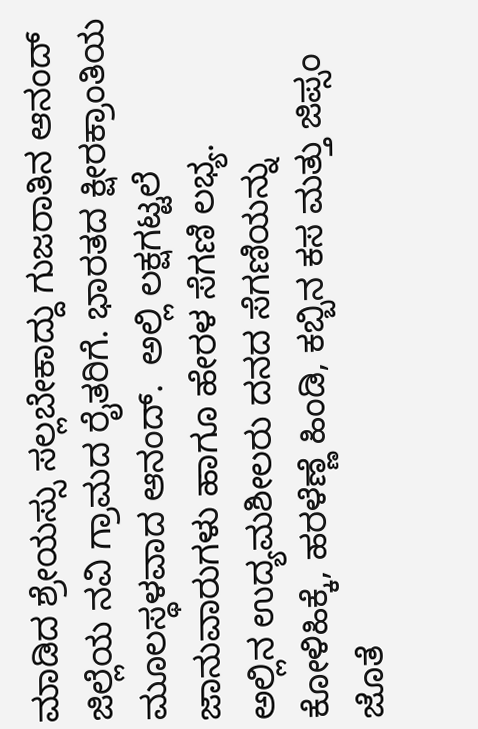ಮಾಡಿದ ಶ್ರೇಯಸ್ಸು ಸಲ್ಲಬೇಕಾದ್ದು ಗುಜರಾತಿನ ಆನಂದ್ ಜಿಲ್ಲೆಯ ನವಿ ಗ್ರಾಮದ ರೈತರಿಗೆ. ಭಾರತದ ಕ್ಷೀರಕ್ರಾಂತಿಯ ಮೂಲಸ್ಥಳವಾದ ಆನಂದ್.  ಅಲ್ಲಿ ಲಕ್ಷಗಟ್ಟಲೆ ಜಾನುವಾರುಗಳು ಹಾಗೂ ಹೇರಳ ಸೆಗಣಿ ಲಭ್ಯ.
ಅಲ್ಲಿನ ಉದ್ಯಮಶೀಲರು ದನದ ಸೆಗಣಿಯನ್ನು ಕೋಳಿಹಿಕ್ಕೆ, ಹರಳೆಣ್ಣೆ ಹಿಂಡಿ, ಕಬ್ಬಿನ ಕಸ ಮತ್ತು ಜಿಪ್ಸಂ ಜೊತೆ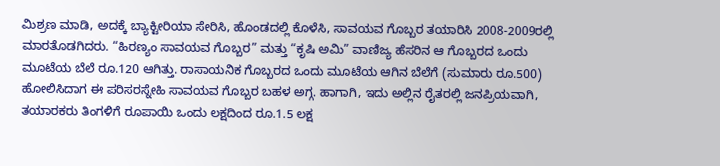ಮಿಶ್ರಣ ಮಾಡಿ, ಅದಕ್ಕೆ ಬ್ಯಾಕ್ಟೀರಿಯಾ ಸೇರಿಸಿ, ಹೊಂಡದಲ್ಲಿ ಕೊಳೆಸಿ, ಸಾವಯವ ಗೊಬ್ಬರ ತಯಾರಿಸಿ 2008-2009ರಲ್ಲಿ ಮಾರತೊಡಗಿದರು. “ಹಿರಣ್ಯಂ ಸಾವಯವ ಗೊಬ್ಬರ” ಮತ್ತು “ಕೃಷಿ ಅಮಿ” ವಾಣಿಜ್ಯ ಹೆಸರಿನ ಆ ಗೊಬ್ಬರದ ಒಂದು ಮೂಟೆಯ ಬೆಲೆ ರೂ.120 ಆಗಿತ್ತು. ರಾಸಾಯನಿಕ ಗೊಬ್ಬರದ ಒಂದು ಮೂಟೆಯ ಆಗಿನ ಬೆಲೆಗೆ (ಸುಮಾರು ರೂ.500) ಹೋಲಿಸಿದಾಗ ಈ ಪರಿಸರಸ್ನೇಹಿ ಸಾವಯವ ಗೊಬ್ಬರ ಬಹಳ ಅಗ್ಗ. ಹಾಗಾಗಿ, ಇದು ಅಲ್ಲಿನ ರೈತರಲ್ಲಿ ಜನಪ್ರಿಯವಾಗಿ, ತಯಾರಕರು ತಿಂಗಳಿಗೆ ರೂಪಾಯಿ ಒಂದು ಲಕ್ಷದಿಂದ ರೂ.1.5 ಲಕ್ಷ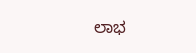ಲಾಭ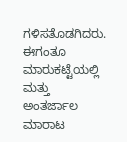ಗಳಿಸತೊಡಗಿದರು. ಈಗಂತೂ ಮಾರುಕಟ್ಟೆಯಲ್ಲಿ ಮತ್ತು ಅಂತರ್ಜಾಲ ಮಾರಾಟ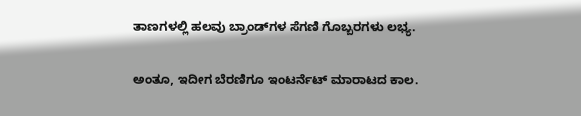ತಾಣಗಳಲ್ಲಿ ಹಲವು ಬ್ರಾಂಡ್‌ಗಳ ಸೆಗಣಿ ಗೊಬ್ಬರಗಳು ಲಭ್ಯ.

ಅಂತೂ, ಇದೀಗ ಬೆರಣಿಗೂ ಇಂಟರ್ನೆಟ್ ಮಾರಾಟದ ಕಾಲ.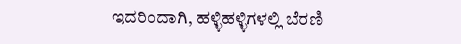ಇದರಿಂದಾಗಿ, ಹಳ್ಳಿಹಳ್ಳಿಗಳಲ್ಲಿ ಬೆರಣಿ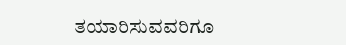ತಯಾರಿಸುವವರಿಗೂ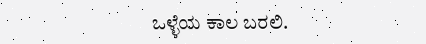ಒಳ್ಳೆಯ ಕಾಲ ಬರಲಿ.